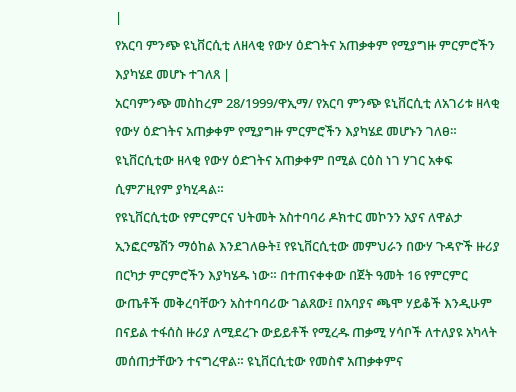|
የአርባ ምንጭ ዩኒቨርሲቲ ለዘላቂ የውሃ ዕድገትና አጠቃቀም የሚያግዙ ምርምሮችን እያካሄደ መሆኑ ተገለጸ |
አርባምንጭ መስከረም 28/1999/ዋኢማ/ የአርባ ምንጭ ዩኒቨርሲቲ ለአገሪቱ ዘላቂ የውሃ ዕድገትና አጠቃቀም የሚያግዙ ምርምሮችን እያካሄደ መሆኑን ገለፀ። ዩኒቨርሲቲው ዘላቂ የውሃ ዕድገትና አጠቃቀም በሚል ርዕስ ነገ ሃገር አቀፍ ሲምፖዚየም ያካሂዳል።
የዩኒቨርሲቲው የምርምርና ህትመት አስተባባሪ ዶክተር መኮንን አያና ለዋልታ ኢንፎርሜሽን ማዕከል እንደገለፁት፤ የዩኒቨርሲቲው መምህራን በውሃ ጉዳዮች ዙሪያ በርካታ ምርምሮችን እያካሄዱ ነው። በተጠናቀቀው በጀት ዓመት 16 የምርምር ውጤቶች መቅረባቸውን አስተባባሪው ገልጸው፤ በአባያና ጫሞ ሃይቆች እንዲሁም በናይል ተፋሰስ ዙሪያ ለሚደረጉ ውይይቶች የሚረዱ ጠቃሚ ሃሳቦች ለተለያዩ አካላት መሰጠታቸውን ተናግረዋል። ዩኒቨርሲቲው የመስኖ አጠቃቀምና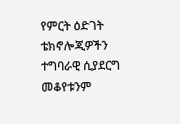የምርት ዕድገት ቴክኖሎጂዎችን ተግባራዊ ሲያደርግ መቆየቱንም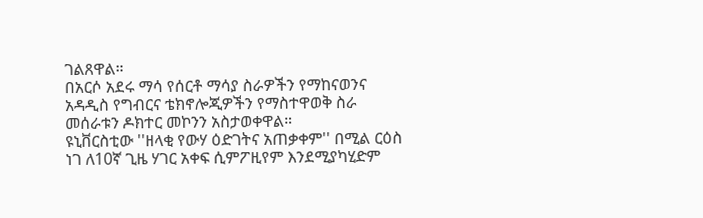ገልጸዋል።
በአርሶ አደሩ ማሳ የሰርቶ ማሳያ ስራዎችን የማከናወንና አዳዲስ የግብርና ቴክኖሎጂዎችን የማስተዋወቅ ስራ መሰራቱን ዶክተር መኮንን አስታወቀዋል።
ዩኒቨርስቲው ''ዘላቂ የውሃ ዕድገትና አጠቃቀም'' በሚል ርዕስ ነገ ለ10ኛ ጊዜ ሃገር አቀፍ ሲምፖዚየም እንደሚያካሂድም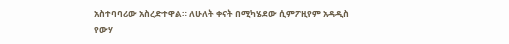አስተባባሪው አስረድተዋል። ለሁለት ቀናት በሚካሄደው ሲምፖዚየም አዳዲስ የውሃ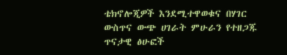ቴክኖሎጂዎች እንደሚተዋወቁና በሃገር ውስጥና ውጭ ሀገራት ምሁራን የተዘጋጁ ጥናታዊ ፅሁፎች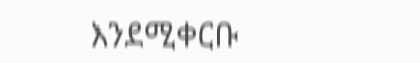እንደሚቀርቡ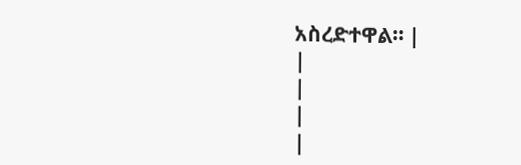አስረድተዋል። |
|
|
|
|